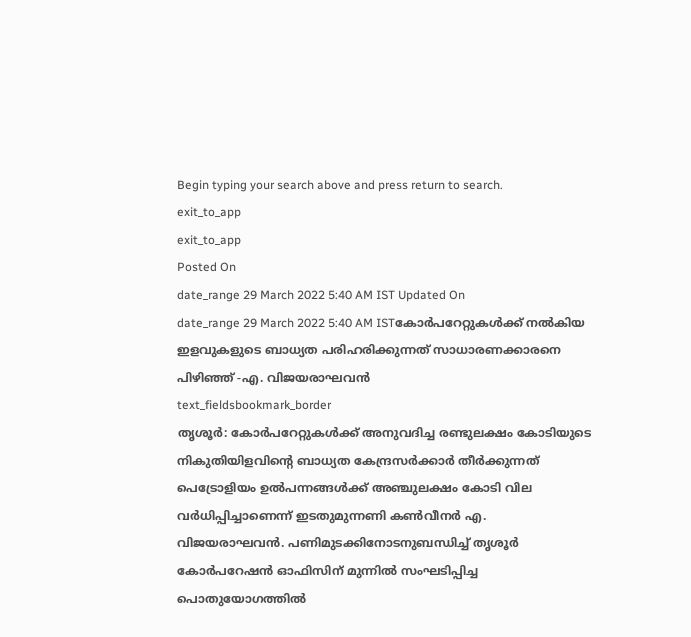Begin typing your search above and press return to search.
exit_to_app
exit_to_app
Posted On
date_range 29 March 2022 5:40 AM IST Updated On
date_range 29 March 2022 5:40 AM ISTകോർപറേറ്റുകൾക്ക് നൽകിയ ഇളവുകളുടെ ബാധ്യത പരിഹരിക്കുന്നത് സാധാരണക്കാരനെ പിഴിഞ്ഞ് -എ. വിജയരാഘവൻ
text_fieldsbookmark_border
തൃശൂർ: കോർപറേറ്റുകൾക്ക് അനുവദിച്ച രണ്ടുലക്ഷം കോടിയുടെ നികുതിയിളവിന്റെ ബാധ്യത കേന്ദ്രസർക്കാർ തീർക്കുന്നത് പെട്രോളിയം ഉൽപന്നങ്ങൾക്ക് അഞ്ചുലക്ഷം കോടി വില വർധിപ്പിച്ചാണെന്ന് ഇടതുമുന്നണി കൺവീനർ എ. വിജയരാഘവൻ. പണിമുടക്കിനോടനുബന്ധിച്ച് തൃശൂർ കോർപറേഷൻ ഓഫിസിന് മുന്നിൽ സംഘടിപ്പിച്ച പൊതുയോഗത്തിൽ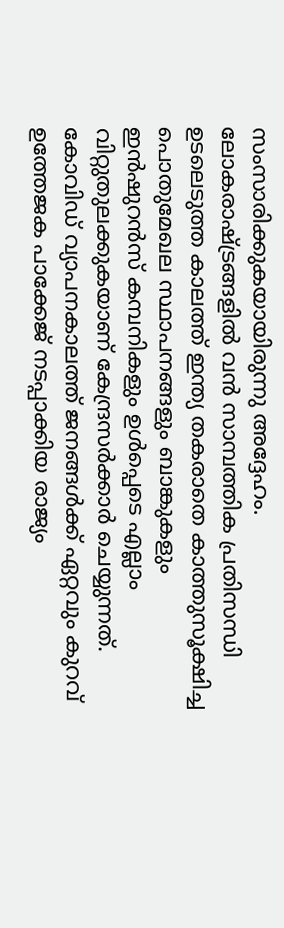സംസാരിക്കുകയായിരുന്നു അദ്ദേഹം. ലോകരാഷ്ട്രങ്ങളിൽ വൻ സാമ്പത്തിക പ്രതിസന്ധി ഉടലെടുത്ത കാലത്ത് ഇന്ത്യ തകരാതെ കാത്തുസൂക്ഷിച്ച പൊതുമേഖല സ്ഥാപനങ്ങളും ബാങ്കുകളും ഇൻഷുറൻസ് കമ്പനികളും ഉൾപ്പെടെ എല്ലാം വിറ്റുതുലക്കുകയാണ് കേന്ദ്രസർക്കാർ ചെയ്യുന്നത്. കോവിഡ് വ്യാപനകാലത്ത് ജനങ്ങൾക്ക് ഏറ്റവും കുറവ് ഉത്തേജക പാക്കേജ് നടപ്പാക്കിയ രാജ്യം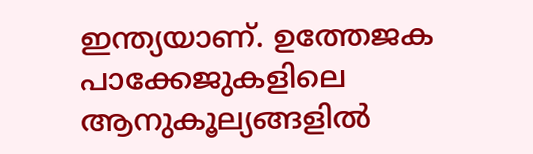ഇന്ത്യയാണ്. ഉത്തേജക പാക്കേജുകളിലെ ആനുകൂല്യങ്ങളിൽ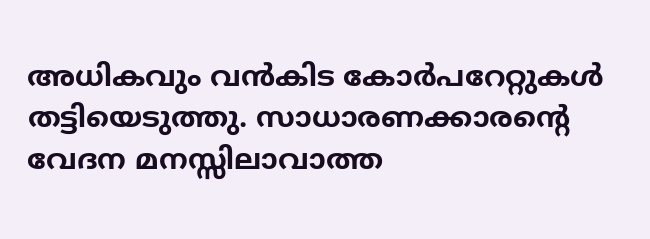അധികവും വൻകിട കോർപറേറ്റുകൾ തട്ടിയെടുത്തു. സാധാരണക്കാരന്റെ വേദന മനസ്സിലാവാത്ത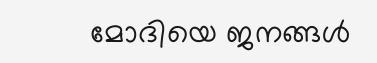മോദിയെ ജനങ്ങൾ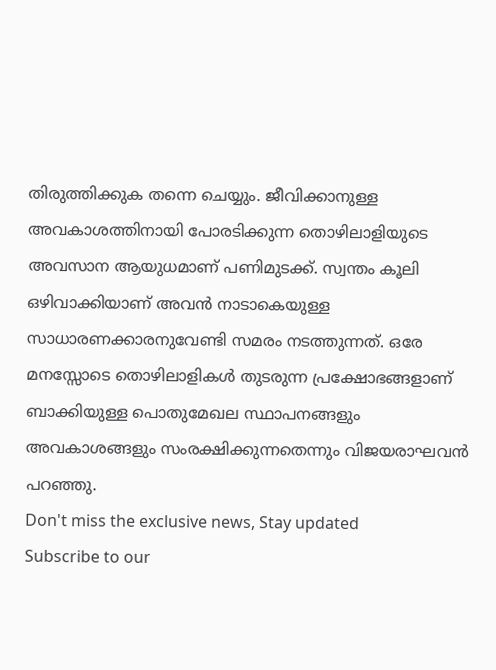തിരുത്തിക്കുക തന്നെ ചെയ്യും. ജീവിക്കാനുള്ള അവകാശത്തിനായി പോരടിക്കുന്ന തൊഴിലാളിയുടെ അവസാന ആയുധമാണ് പണിമുടക്ക്. സ്വന്തം കൂലി ഒഴിവാക്കിയാണ് അവൻ നാടാകെയുള്ള സാധാരണക്കാരനുവേണ്ടി സമരം നടത്തുന്നത്. ഒരേ മനസ്സോടെ തൊഴിലാളികൾ തുടരുന്ന പ്രക്ഷോഭങ്ങളാണ് ബാക്കിയുള്ള പൊതുമേഖല സ്ഥാപനങ്ങളും അവകാശങ്ങളും സംരക്ഷിക്കുന്നതെന്നും വിജയരാഘവൻ പറഞ്ഞു.
Don't miss the exclusive news, Stay updated
Subscribe to our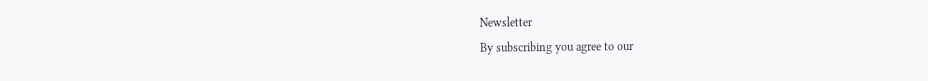Newsletter
By subscribing you agree to our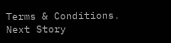Terms & Conditions.
Next Story